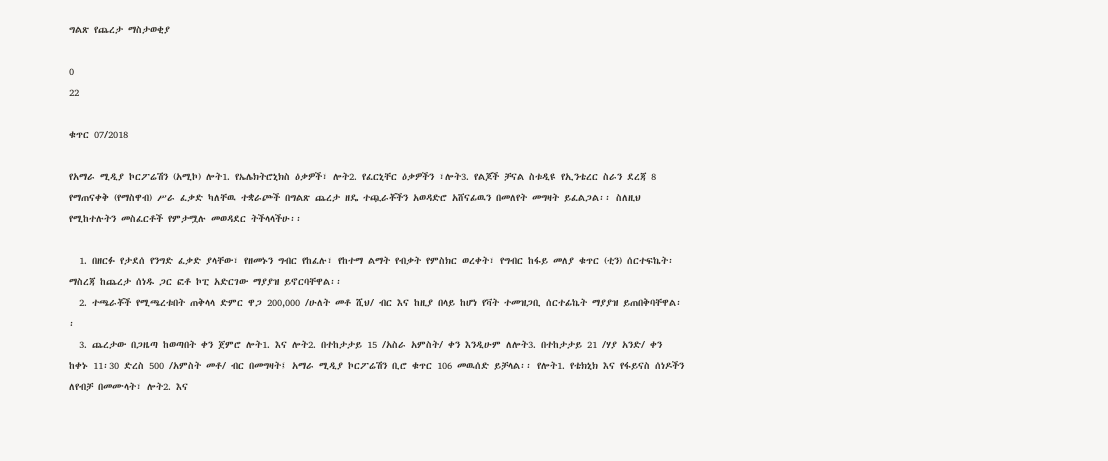ግልጽ የጨረታ ማስታወቂያ

0
22

ቁጥር 07/2018

የአማራ ሚዲያ ኮርፖሬሽን (አሚኮ) ሎት1. የኤሌክትሮኒክስ ዕቃዎች፣ ሎት2. የፈርኒቸር ዕቃዎችን ፣ሎት3. የልጆች ቻናል ስቱዲዩ የኢንቴረር ስራን ደረጃ 8 የማጠናቀቅ (የማስዋብ) ሥራ ፈቃድ ካለቸዉ ተቋራጮች በግልጽ ጨረታ ዘዴ ተጯራቾችን አወዳድሮ አሸናፊዉን በመለየት መግዛት ይፈልጋል፡፡ ስለዚህ የሚከተሉትን መስፈርቶች የምታሟሉ መወዳደር ትችላላችሁ፡፡

  1. በዘርፉ የታደሰ የንግድ ፈቃድ ያላቸው፣ የዘመኑን ግብር የከፈሉ፣ የከተማ ልማት የብቃት የምስክር ወረቀት፣ የግብር ከፋይ መለያ ቁጥር (ቲን) ሰርተፍኬት፡ ማስረጃ ከጨረታ ሰነዱ ጋር ፎቶ ኮፒ አድርገው ማያያዝ ይኖርባቸዋል፡፡
  2. ተጫራቾች የሚጫረቱበት ጠቅላላ ድምር ዋጋ 200,000 /ሁለት መቶ ሺህ/ ብር እና ከዚያ በላይ ከሆነ የቫት ተመዝጋቢ ሰርተፊኬት ማያያዝ ይጠበቅባቸዋል፡፡
  3. ጨረታው በጋዜጣ ከወጣበት ቀን ጀምሮ ሎት1. እና ሎት2. በተከታታይ 15 /አስራ አምስት/ ቀን እንዲሁም ለሎት3. በተከታታይ 21 /ሃያ አንድ/ ቀን ከቀኑ 11፡30 ድረስ 500 /አምስት መቶ/ ብር በመግዛት፤ አማራ ሚዲያ ኮርፖሬሽን ቢሮ ቁጥር 106 መዉሰድ ይቻላል፡፡ የሎት1. የቴክኒክ እና የፋይናስ ሰነዶችን ለየብቻ በመሙላት፣ ሎት2. እና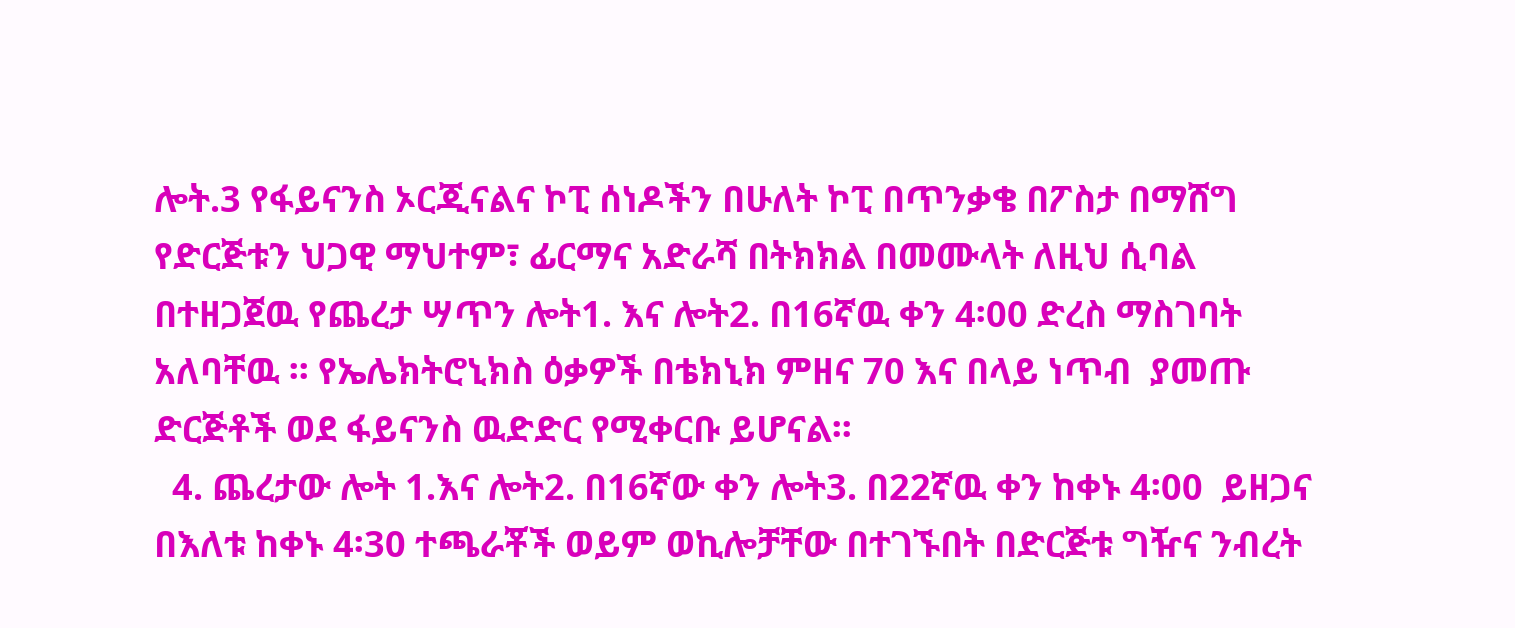ሎት.3 የፋይናንስ ኦርጂናልና ኮፒ ሰነዶችን በሁለት ኮፒ በጥንቃቄ በፖስታ በማሸግ የድርጅቱን ህጋዊ ማህተም፣ ፊርማና አድራሻ በትክክል በመሙላት ለዚህ ሲባል በተዘጋጀዉ የጨረታ ሣጥን ሎት1. እና ሎት2. በ16ኛዉ ቀን 4፡00 ድረስ ማስገባት አለባቸዉ ፡፡ የኤሌክትሮኒክስ ዕቃዎች በቴክኒክ ምዘና 70 እና በላይ ነጥብ  ያመጡ ድርጅቶች ወደ ፋይናንስ ዉድድር የሚቀርቡ ይሆናል፡፡
  4. ጨረታው ሎት 1.እና ሎት2. በ16ኛው ቀን ሎት3. በ22ኛዉ ቀን ከቀኑ 4፡00  ይዘጋና በእለቱ ከቀኑ 4፡30 ተጫራቾች ወይም ወኪሎቻቸው በተገኙበት በድርጅቱ ግዥና ንብረት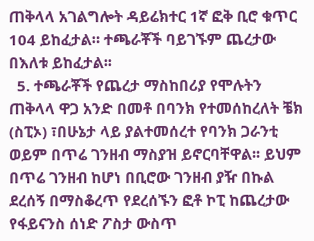ጠቅላላ አገልግሎት ዳይሬክተር 1ኛ ፎቅ ቢሮ ቁጥር 104 ይከፈታል። ተጫራቾች ባይገኙም ጨረታው በእለቱ ይከፈታል፡፡
  5. ተጫራቾች የጨረታ ማስከበሪያ የሞሉትን ጠቅላላ ዋጋ አንድ በመቶ በባንክ የተመሰከረለት ቼክ (ስፒኦ) ፣በሁኔታ ላይ ያልተመሰረተ የባንክ ጋራንቲ ወይም በጥሬ ገንዘብ ማስያዝ ይኖርባቸዋል፡፡ ይህም በጥሬ ገንዘብ ከሆነ በቢሮው ገንዘብ ያዥ በኩል ደረሰኝ በማስቆረጥ የደረሰኙን ፎቶ ኮፒ ከጨረታው የፋይናንስ ሰነድ ፖስታ ውስጥ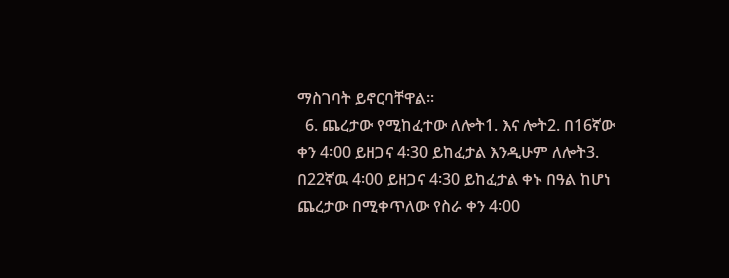ማስገባት ይኖርባቸዋል፡፡
  6. ጨረታው የሚከፈተው ለሎት1. እና ሎት2. በ16ኛው ቀን 4፡00 ይዘጋና 4፡30 ይከፈታል እንዲሁም ለሎት3. በ22ኛዉ 4፡00 ይዘጋና 4፡30 ይከፈታል ቀኑ በዓል ከሆነ ጨረታው በሚቀጥለው የስራ ቀን 4፡00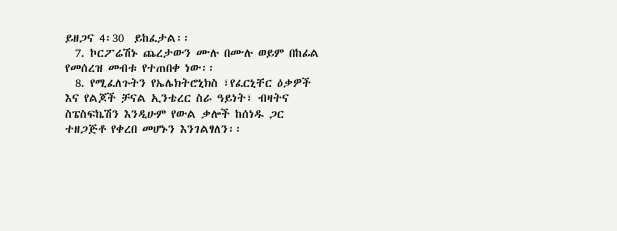ይዘጋና 4፡30  ይከፈታል፡፡
  7. ኮርፖሬሽኑ ጨረታውን ሙሉ በሙሉ ወይም በከፊል የመሰረዝ መብቱ የተጠበቀ ነው፡፡
  8. የሚፈለጉትን የኤሌክትሮኒክስ ፣የፈርኒቸር ዕቃዎች እና የልጆች ቻናል ኢንቴረር ስራ ዓይነት፣ ብዛትና ስፔስፍኬሽን እንዲሁም የውል ቃሎች ከሰነዱ ጋር ተዘጋጅቶ የቀረበ መሆኑን እንገልፃለን፡፡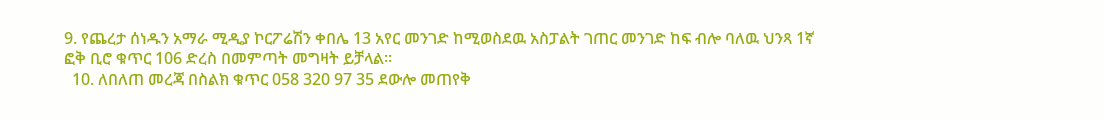9. የጨረታ ሰነዱን አማራ ሚዲያ ኮርፖሬሽን ቀበሌ 13 አየር መንገድ ከሚወስደዉ አስፓልት ገጠር መንገድ ከፍ ብሎ ባለዉ ህንጻ 1ኛ ፎቅ ቢሮ ቁጥር 106 ድረስ በመምጣት መግዛት ይቻላል፡፡
  10. ለበለጠ መረጃ በስልክ ቁጥር 058 320 97 35 ደውሎ መጠየቅ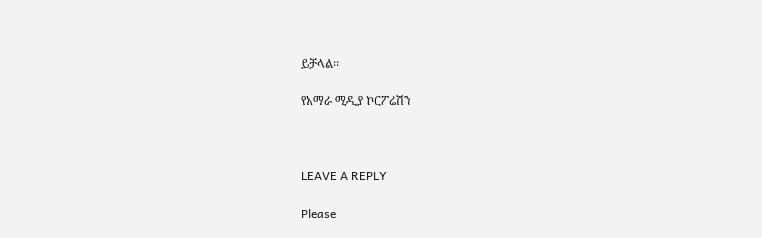ይቻላል፡፡

የአማራ ሚዲያ ኮርፖሬሽን



LEAVE A REPLY

Please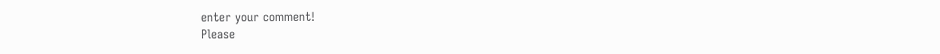enter your comment!
Please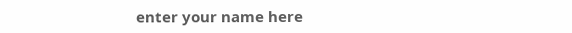enter your name here